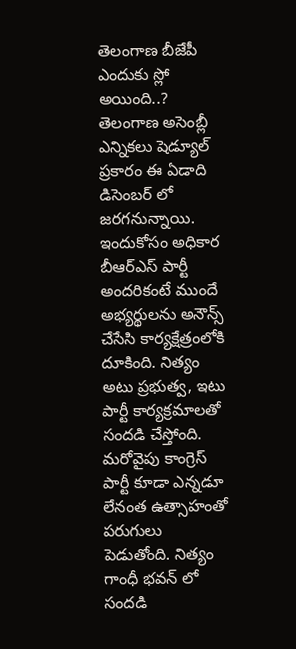తెలంగాణ బీజేపీ ఎందుకు స్లో అయింది..?
తెలంగాణ అసెంబ్లీ ఎన్నికలు షెడ్యూల్ ప్రకారం ఈ ఏడాది డిసెంబర్ లో జరగనున్నాయి. ఇందుకోసం అధికార బీఆర్ఎస్ పార్టీ అందరికంటే ముందే అభ్యర్థులను అనౌన్స్ చేసేసి కార్యక్షేత్రంలోకి దూకింది. నిత్యం అటు ప్రభుత్వ, ఇటు పార్టీ కార్యక్రమాలతో సందడి చేస్తోంది. మరోవైపు కాంగ్రెస్ పార్టీ కూడా ఎన్నడూ లేనంత ఉత్సాహంతో పరుగులు పెడుతోంది. నిత్యం గాంధీ భవన్ లో సందడి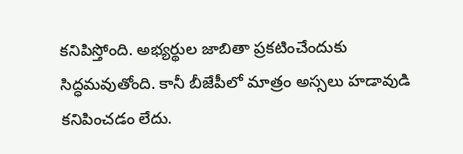కనిపిస్తోంది. అభ్యర్థుల జాబితా ప్రకటించేందుకు సిద్ధమవుతోంది. కానీ బీజేపీలో మాత్రం అస్సలు హడావుడి కనిపించడం లేదు.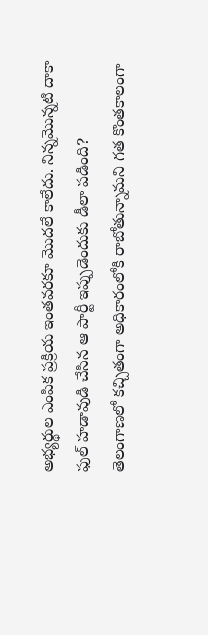అభ్యర్థుల ఎంపిక ప్రక్రియ ఇంతవరకూ మొదలే కాలేదు. నిన్నమొన్నటి దాకా ఫుల్ హడావుడి చేసిన ఆ పార్టీ ఇప్పుడెందుకు డీలా పడింది?
తెలంగాణలో కచ్చితంగా అధికారంలోకి రాబోతున్నామని గత కొంతకాలంగా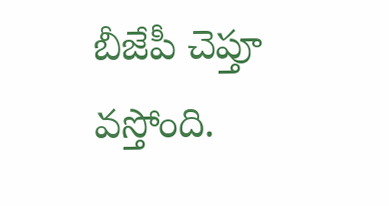బీజేపీ చెప్తూ వస్తోంది.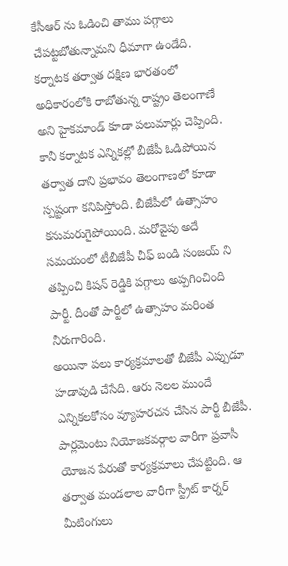కేసీఆర్ ను ఓడించి తాము పగ్గాలు చేపట్టబోతున్నామని ధీమాగా ఉండేది. కర్నాటక తర్వాత దక్షిణ భారతంలో అధికారంలోకి రాబోతున్న రాష్ట్రం తెలంగాణే అని హైకమాండ్ కూడా పలుమార్లు చెప్పింది. కానీ కర్నాటక ఎన్నికల్లో బీజేపీ ఓడిపోయిన తర్వాత దాని ప్రభావం తెలంగాణలో కూడా స్పష్టంగా కనిపిస్తోంది. బీజేపీలో ఉత్సాహం కనుమరుగైపోయింది. మరోవైపు అదే సమయంలో టీబీజేపీ చీఫ్ బండి సంజయ్ ని తప్పించి కిషన్ రెడ్డికి పగ్గాలు అప్పగించింది పార్టీ. దీంతో పార్టీలో ఉత్సాహం మరింత నీరుగారింది.
అయినా పలు కార్యక్రమాలతో బీజేపీ ఎప్పుడూ హడావుడి చేసేది. ఆరు నెలల ముందే ఎన్నికలకోసం వ్యూహరచన చేసిన పార్టీ బీజేపీ. పార్లమెంటు నియోజకవర్గాల వారీగా ప్రవాసీ యోజన పేరుతో కార్యక్రమాలు చేపట్టింది. ఆ తర్వాత మండలాల వారీగా స్ట్రీట్ కార్నర్ మీటింగులు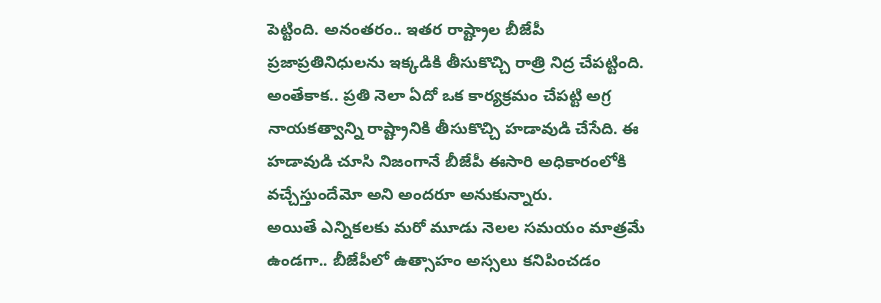పెట్టింది. అనంతరం.. ఇతర రాష్ట్రాల బీజేపీ ప్రజాప్రతినిధులను ఇక్కడికి తీసుకొచ్చి రాత్రి నిద్ర చేపట్టింది. అంతేకాక.. ప్రతి నెలా ఏదో ఒక కార్యక్రమం చేపట్టి అగ్ర నాయకత్వాన్ని రాష్ట్రానికి తీసుకొచ్చి హడావుడి చేసేది. ఈ హడావుడి చూసి నిజంగానే బీజేపీ ఈసారి అధికారంలోకి వచ్చేస్తుందేమో అని అందరూ అనుకున్నారు.
అయితే ఎన్నికలకు మరో మూడు నెలల సమయం మాత్రమే ఉండగా.. బీజేపీలో ఉత్సాహం అస్సలు కనిపించడం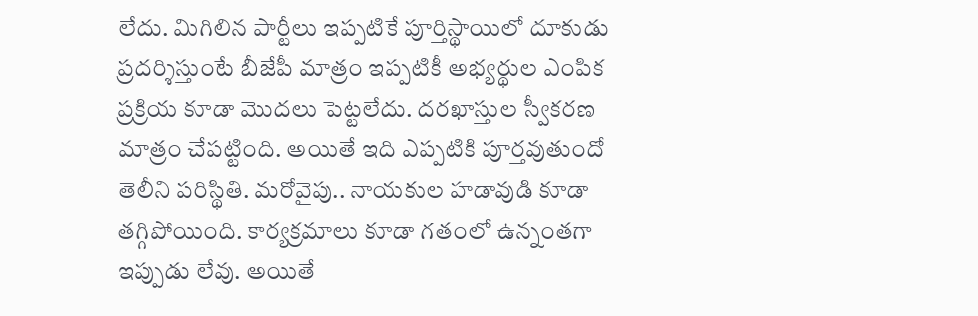లేదు. మిగిలిన పార్టీలు ఇప్పటికే పూర్తిస్థాయిలో దూకుడు ప్రదర్శిస్తుంటే బీజేపీ మాత్రం ఇప్పటికీ అభ్యర్థుల ఎంపిక ప్రక్రియ కూడా మొదలు పెట్టలేదు. దరఖాస్తుల స్వీకరణ మాత్రం చేపట్టింది. అయితే ఇది ఎప్పటికి పూర్తవుతుందో తెలీని పరిస్థితి. మరోవైపు.. నాయకుల హడావుడి కూడా తగ్గిపోయింది. కార్యక్రమాలు కూడా గతంలో ఉన్నంతగా ఇప్పుడు లేవు. అయితే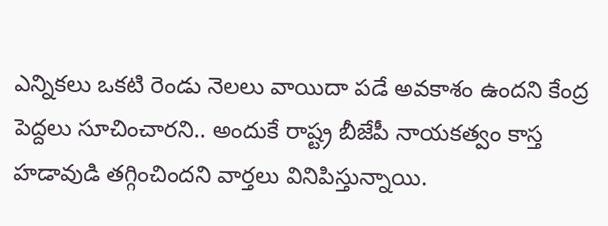ఎన్నికలు ఒకటి రెండు నెలలు వాయిదా పడే అవకాశం ఉందని కేంద్ర పెద్దలు సూచించారని.. అందుకే రాష్ట్ర బీజేపీ నాయకత్వం కాస్త హడావుడి తగ్గించిందని వార్తలు వినిపిస్తున్నాయి.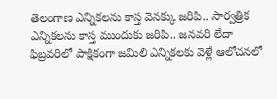తెలంగాణ ఎన్నికలను కాస్త వెనక్కు జరిపి.. సార్వత్రిక ఎన్నికలను కాస్త ముందుకు జరిపి.. జనవరి లేదా ఫిబ్రవరిలో పాక్షికంగా జమిలి ఎన్నికలకు వెళ్లే ఆలోచనలో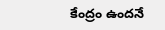కేంద్రం ఉందనే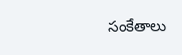సంకేతాలు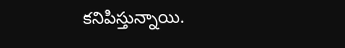కనిపిస్తున్నాయి.